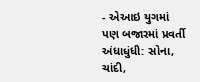- એઆઇ યુગમાં પણ બજારમાં પ્રવર્તી અંધાધુંધી: સોના, ચાંદી,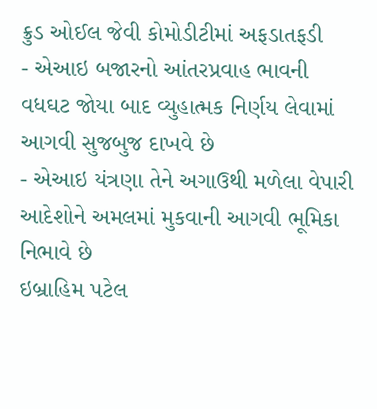ક્રુડ ઓઈલ જેવી કોમોડીટીમાં અફડાતફડી
- એઆઇ બજારનો આંતરપ્રવાહ ભાવની વધઘટ જોયા બાદ વ્યુહાત્મક નિર્ણય લેવામાં આગવી સુજબુજ દાખવે છે
- એઆઇ યંત્રણા તેને અગાઉથી મળેલા વેપારી આદેશોને અમલમાં મુકવાની આગવી ભૂમિકા નિભાવે છે
ઇબ્રાહિમ પટેલ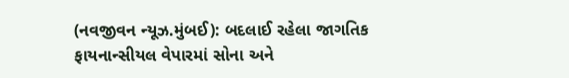(નવજીવન ન્યૂઝ.મુંબઈ): બદલાઈ રહેલા જાગતિક ફાયનાન્સીયલ વેપારમાં સોના અને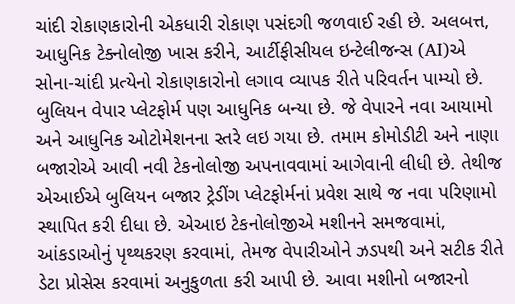ચાંદી રોકાણકારોની એકધારી રોકાણ પસંદગી જળવાઈ રહી છે. અલબત્ત, આધુનિક ટેક્નોલોજી ખાસ કરીને, આર્ટીફીસીયલ ઇન્ટેલીજન્સ (AI)એ સોના-ચાંદી પ્રત્યેનો રોકાણકારોનો લગાવ વ્યાપક રીતે પરિવર્તન પામ્યો છે. બુલિયન વેપાર પ્લેટફોર્મ પણ આધુનિક બન્યા છે. જે વેપારને નવા આયામો અને આધુનિક ઓટોમેશનના સ્તરે લઇ ગયા છે. તમામ કોમોડીટી અને નાણા બજારોએ આવી નવી ટેકનોલોજી અપનાવવામાં આગેવાની લીધી છે. તેથીજ એઆઈએ બુલિયન બજાર ટ્રેડીંગ પ્લેટફોર્મનાં પ્રવેશ સાથે જ નવા પરિણામો સ્થાપિત કરી દીધા છે. એઆઇ ટેકનોલોજીએ મશીનને સમજવામાં, આંકડાઓનું પૃથ્થકરણ કરવામાં, તેમજ વેપારીઓને ઝડપથી અને સટીક રીતે ડેટા પ્રોસેસ કરવામાં અનુકુળતા કરી આપી છે. આવા મશીનો બજારનો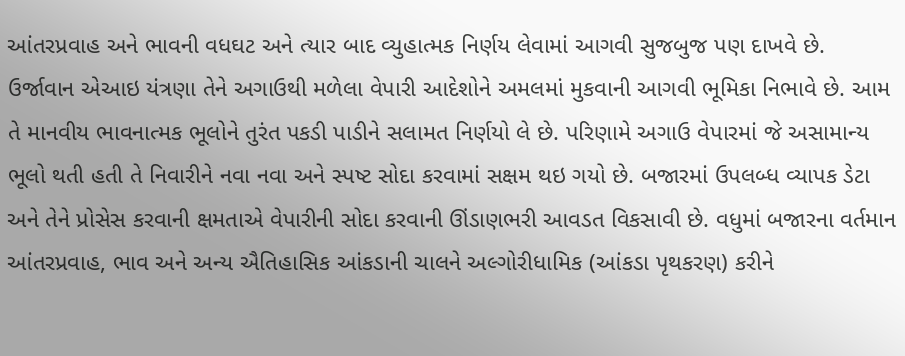આંતરપ્રવાહ અને ભાવની વધઘટ અને ત્યાર બાદ વ્યુહાત્મક નિર્ણય લેવામાં આગવી સુજબુજ પણ દાખવે છે.
ઉર્જાવાન એઆઇ યંત્રણા તેને અગાઉથી મળેલા વેપારી આદેશોને અમલમાં મુકવાની આગવી ભૂમિકા નિભાવે છે. આમ તે માનવીય ભાવનાત્મક ભૂલોને તુરંત પકડી પાડીને સલામત નિર્ણયો લે છે. પરિણામે અગાઉ વેપારમાં જે અસામાન્ય ભૂલો થતી હતી તે નિવારીને નવા નવા અને સ્પષ્ટ સોદા કરવામાં સક્ષમ થઇ ગયો છે. બજારમાં ઉપલબ્ધ વ્યાપક ડેટા અને તેને પ્રોસેસ કરવાની ક્ષમતાએ વેપારીની સોદા કરવાની ઊંડાણભરી આવડત વિકસાવી છે. વધુમાં બજારના વર્તમાન આંતરપ્રવાહ, ભાવ અને અન્ય ઐતિહાસિક આંકડાની ચાલને અલ્ગોરીધામિક (આંકડા પૃથકરણ) કરીને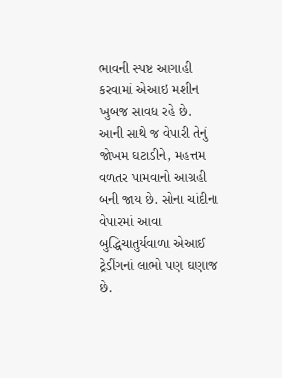ભાવની સ્પષ્ટ આગાહી કરવામાં એઆઇ મશીન ખુબજ સાવધ રહે છે. આની સાથે જ વેપારી તેનું જોખમ ઘટાડીને, મહત્તમ વળતર પામવાનો આગ્રહી બની જાય છે. સોના ચાંદીના વેપારમાં આવા બુદ્ધિચાતુર્યવાળા એઆઈ ટ્રેડીંગનાં લાભો પણ ઘણાજ છે.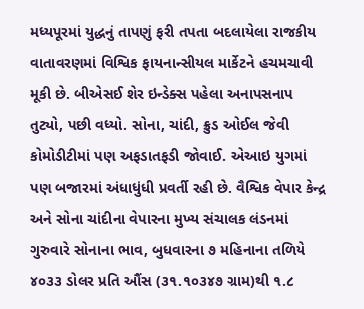મધ્યપૂરમાં યુદ્ધનું તાપણું ફરી તપતા બદલાયેલા રાજકીય વાતાવરણમાં વિશ્વિક ફાયનાન્સીયલ માર્કેટને હચમચાવી મૂકી છે. બીએસઈ શેર ઇન્ડેક્સ પહેલા અનાપસનાપ તુટ્યો, પછી વધ્યો. સોના, ચાંદી, ક્રુડ ઓઈલ જેવી કોમોડીટીમાં પણ અફડાતફડી જોવાઈ. એઆઇ યુગમાં પણ બજારમાં અંધાધુંધી પ્રવર્તી રહી છે. વૈશ્વિક વેપાર કેન્દ્ર અને સોના ચાંદીના વેપારના મુખ્ય સંચાલક લંડનમાં ગુરુવારે સોનાના ભાવ, બુધવારના ૭ મહિનાના તળિયે ૪૦૩૩ ડોલર પ્રતિ ઔંસ (૩૧.૧૦૩૪૭ ગ્રામ)થી ૧.૮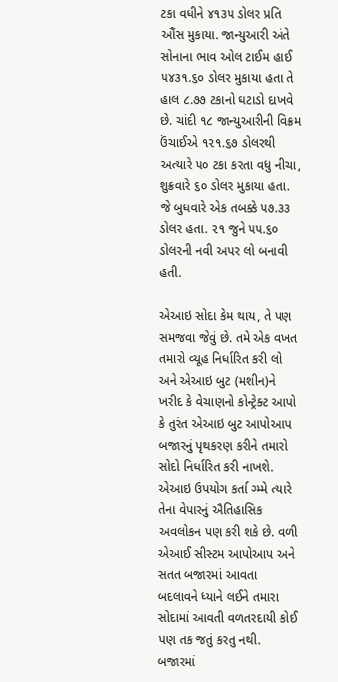ટકા વધીને ૪૧૩૫ ડોલર પ્રતિ ઔંસ મુકાયા. જાન્યુઆરી અંતે સોનાના ભાવ ઓલ ટાઈમ હાઈ ૫૪૩૧.૬૦ ડોલર મુકાયા હતા તે હાલ ૮.૭૭ ટકાનો ઘટાડો દાખવે છે. ચાંદી ૧૮ જાન્યુઆરીની વિક્રમ ઉંચાઈએ ૧૨૧.૬૭ ડોલરથી અત્યારે ૫૦ ટકા કરતા વધુ નીચા, શુક્રવારે ૬૦ ડોલર મુકાયા હતા. જે બુધવારે એક તબક્કે ૫૭.૩૩ ડોલર હતા. ૨૧ જુને ૫૫.૬૦ ડોલરની નવી અપર લો બનાવી હતી.

એઆઇ સોદા કેમ થાય, તે પણ સમજવા જેવું છે. તમે એક વખત તમારો વ્યૂહ નિર્ધારિત કરી લો અને એઆઇ બુટ (મશીન)ને ખરીદ કે વેચાણનો કોન્ટ્રેક્ટ આપો કે તુરંત એઆઇ બુટ આપોઆપ બજારનું પૃથકરણ કરીને તમારો સોદો નિર્ધારિત કરી નાખશે. એઆઇ ઉપયોગ કર્તા ગ્મ્મે ત્યારે તેના વેપારનું ઐતિહાસિક અવલોકન પણ કરી શકે છે. વળી એઆઈ સીસ્ટમ આપોઆપ અને સતત બજારમાં આવતા બદલાવને ધ્યાને લઈને તમારા સોદામાં આવતી વળતરદાયી કોઈ પણ તક જતું કરતુ નથી. બજારમાં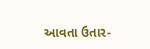આવતા ઉતાર-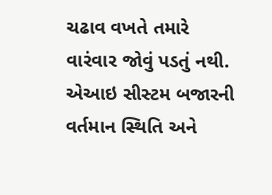ચઢાવ વખતે તમારે વારંવાર જોવું પડતું નથી. એઆઇ સીસ્ટમ બજારની વર્તમાન સ્થિતિ અને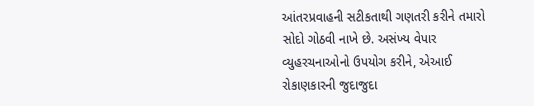આંતરપ્રવાહની સટીકતાથી ગણતરી કરીને તમારો સોદો ગોઠવી નાખે છે. અસંખ્ય વેપાર વ્યુહરચનાઓનો ઉપયોગ કરીને, એઆઈ રોકાણકારની જુદાજુદા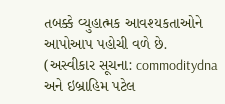તબક્કે વ્યુહાત્મક આવશ્યકતાઓને આપોઆપ પહોચી વળે છે.
(અસ્વીકાર સૂચના: commoditydna અને ઇબ્રાહિમ પટેલ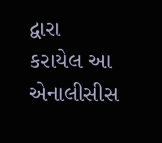દ્વારા કરાયેલ આ એનાલીસીસ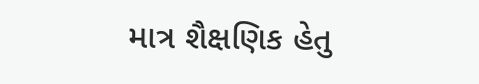માત્ર શૈક્ષણિક હેતુ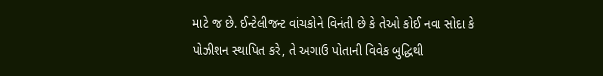માટે જ છે. ઈન્ટેલીજન્ટ વાંચકોને વિનંતી છે કે તેઓ કોઈ નવા સોદા કે પોઝીશન સ્થાપિત કરે, તે અગાઉ પોતાની વિવેક બુદ્ધિથી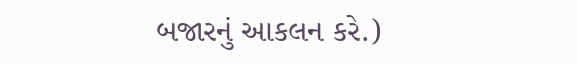બજારનું આકલન કરે.)